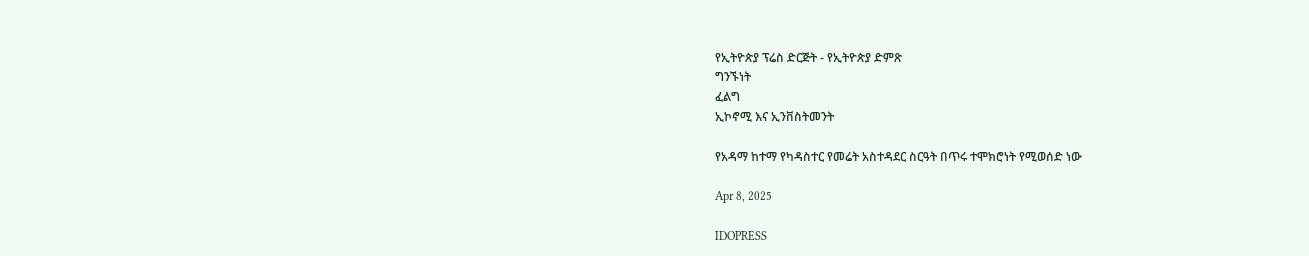የኢትዮጵያ ፕሬስ ድርጅት - የኢትዮጵያ ድምጽ
ግንኙነት
ፈልግ
ኢኮኖሚ እና ኢንቨስትመንት

የአዳማ ከተማ የካዳስተር የመሬት አስተዳደር ስርዓት በጥሩ ተሞክሮነት የሚወሰድ ነው

Apr 8, 2025

IDOPRESS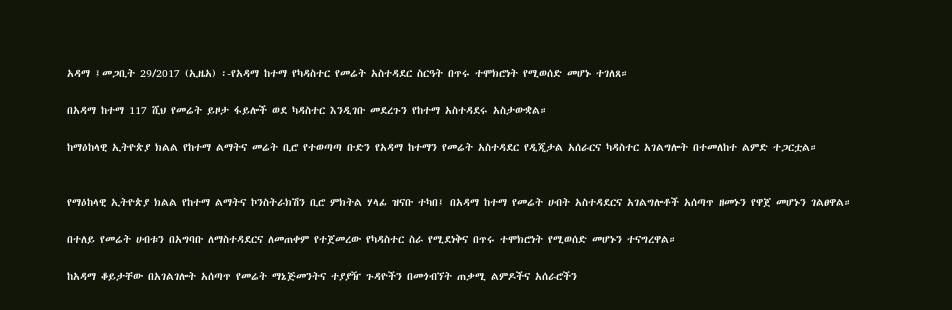አዳማ ፤መጋቢት 29/2017 (ኢዜአ) ፡-የአዳማ ከተማ የካዳስተር የመሬት አስተዳደር ስርዓት በጥሩ ተሞክሮነት የሚወሰድ መሆኑ ተገለጸ።

በአዳማ ከተማ 117 ሺህ የመሬት ይዞታ ፋይሎች ወደ ካዳስተር እንዲገቡ መደረጉን የከተማ አስተዳደሩ አስታውቋል።

ከማዕከላዊ ኢትዮጵያ ክልል የከተማ ልማትና መሬት ቢሮ የተወጣጣ ቡድን የአዳማ ከተማን የመሬት አስተዳደር የዲጂታል አሰራርና ካዳስተር አገልግሎት በተመለከተ ልምድ ተጋርቷል።


የማዕከላዊ ኢትዮጵያ ክልል የከተማ ልማትና ኮንስትራክሽን ቢሮ ምክትል ሃላፊ ዝናቡ ተካበ፤ በአዳማ ከተማ የመሬት ሀብት አስተዳደርና አገልግሎቶች አሰጣጥ ዘመኑን የዋጀ መሆኑን ገልፀዋል።

በተለይ የመሬት ሀብቱን በአግባቡ ለማስተዳደርና ለመጠቀም የተጀመረው የካዳስተር ስራ የሚደነቅና በጥሩ ተሞክሮነት የሚወሰድ መሆኑን ተናግረዋል።

ከአዳማ ቆይታቸው በአገልገሎት አሰጣጥ የመሬት ማኔጅመንትና ተያያዥ ጉዳዮችን በመጎብኘት ጠቃሚ ልምዶችና አሰራሮችን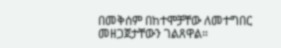በመቅሰም በከተሞቻቸው ለመተግበር መዘጋጀታቸውን ገልጸዋል።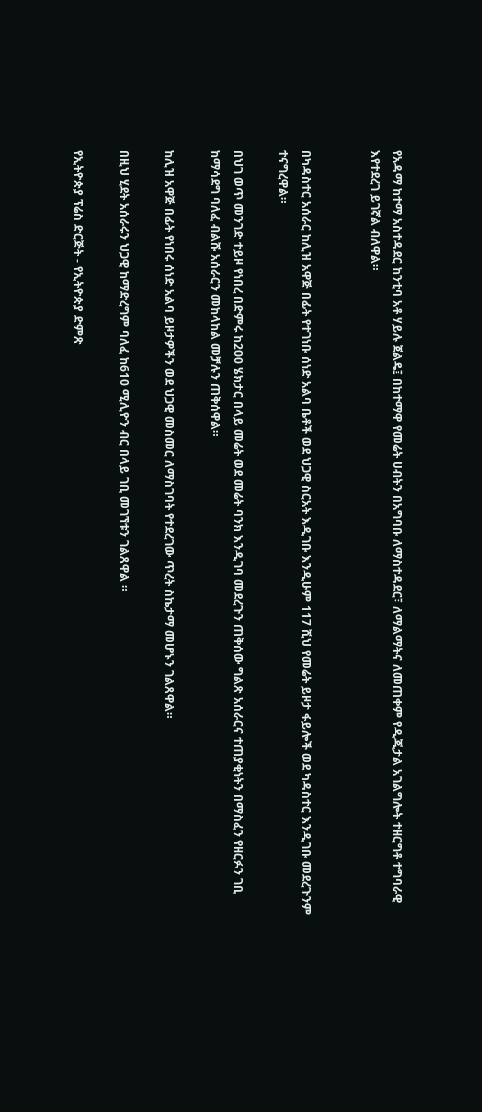የአዳማ ከተማ አስተዳደር ከንቲባ አቶ ሃይሉ ጀልዴ፤ በከተማዋ የመሬት ሀብትን በአግባቡ ለማስተዳደር፣ ለማልማትና ለመጠቀም የዲጂታል አገልግሎት ተዘርግቶ ተግባራዊ እየተደረገ ይገኛል ብለዋል።


በካዳስተር አሰራር ከሊዝ አዋጅ በፊት የተገነቡ ሰነድ አልባ ቤቶች ወደ ህጋዊ ስርአት እዲገቡ እንዲሁም 117 ሺህ የመሬት ይዞታ ፋይሎች ወደ ካዳስተር እንዲገቡ መደረጉንም ተናግረዋል።

በህገ ወጥ መንገድ ተይዞ የነበረ በድምሩ ከ200 ሄክታር በላይ መሬት ወደ መሬት ባንክ እንዲገባ መደረጉን ጠቅሰው ግልጽ አሰራርና ተጠያቂነትን በማስፈን የዘርፉን ገቢ ከማሳደግ ባለፈ ብልሹ አሰራርን መከላከል መቻሉን ጠቅሰዋል።

ከሊዝ አዋጅ በፊት የነበሩ ሰነድ አልባ ይዞታዎችን ወደ ህጋዊ መስመር ለማስገባት የተደረገው ጥረት ስኬታማ መሆኑን ገልጸዋል።

በዚህ ሂደት አሰራሩን ህጋዊ ከማድረግም ባለፈ ከ610 ሚሊዮን ብር በላይ ገቢ መገኘቱን ገልጸዋል ።

የኢትዮጵያ ፕሬስ ድርጅት - የኢትዮጵያ ድምጽ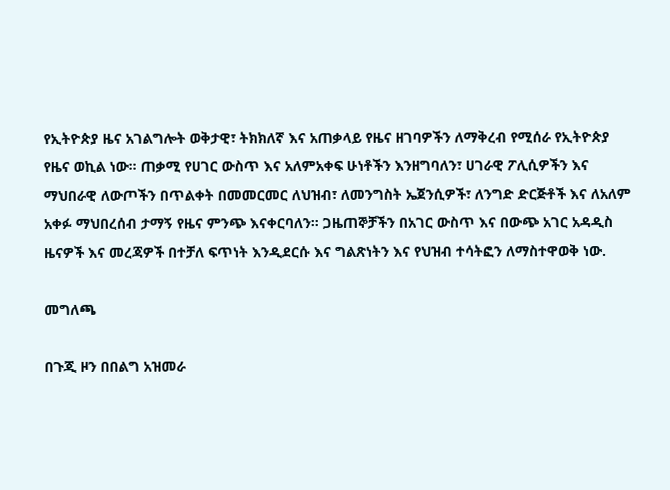የኢትዮጵያ ዜና አገልግሎት ወቅታዊ፣ ትክክለኛ እና አጠቃላይ የዜና ዘገባዎችን ለማቅረብ የሚሰራ የኢትዮጵያ የዜና ወኪል ነው። ጠቃሚ የሀገር ውስጥ እና አለምአቀፍ ሁነቶችን እንዘግባለን፣ ሀገራዊ ፖሊሲዎችን እና ማህበራዊ ለውጦችን በጥልቀት በመመርመር ለህዝብ፣ ለመንግስት ኤጀንሲዎች፣ ለንግድ ድርጅቶች እና ለአለም አቀፉ ማህበረሰብ ታማኝ የዜና ምንጭ እናቀርባለን። ጋዜጠኞቻችን በአገር ውስጥ እና በውጭ አገር አዳዲስ ዜናዎች እና መረጃዎች በተቻለ ፍጥነት እንዲደርሱ እና ግልጽነትን እና የህዝብ ተሳትፎን ለማስተዋወቅ ነው.

መግለጫ

በጉጂ ዞን በበልግ አዝመራ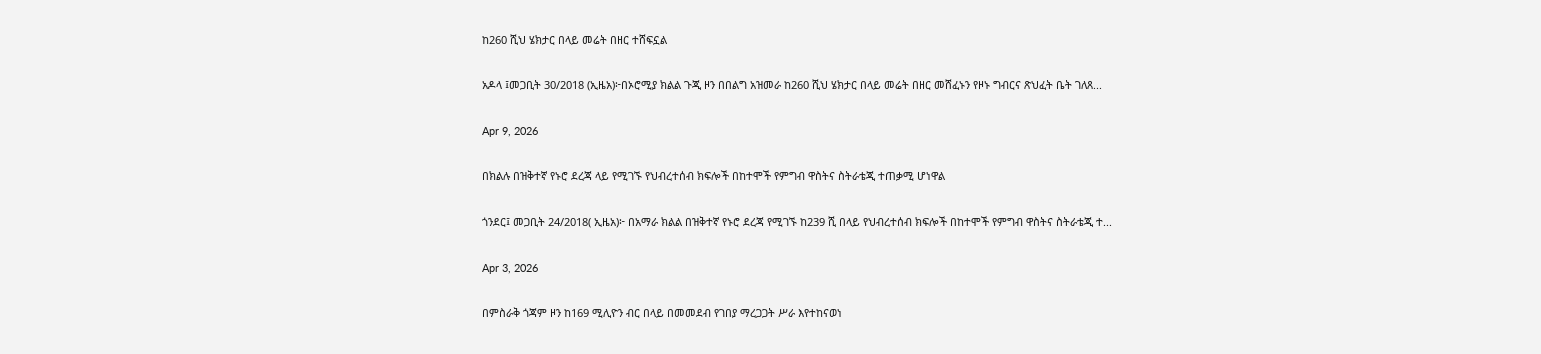ከ260 ሺህ ሄክታር በላይ መሬት በዘር ተሸፍኗል

አዶላ ፤መጋቢት 30/2018 (ኢዜአ)፦በኦሮሚያ ክልል ጉጂ ዞን በበልግ አዝመራ ከ260 ሺህ ሄክታር በላይ መሬት በዘር መሸፈኑን የዞኑ ግብርና ጽህፈት ቤት ገለጸ...

Apr 9, 2026

በክልሉ በዝቅተኛ የኑሮ ደረጃ ላይ የሚገኙ የህብረተሰብ ክፍሎች በከተሞች የምግብ ዋስትና ስትራቴጂ ተጠቃሚ ሆነዋል

ጎንደር፤ መጋቢት 24/2018( ኢዜአ)፦ በአማራ ክልል በዝቅተኛ የኑሮ ደረጃ የሚገኙ ከ239 ሺ በላይ የህብረተሰብ ክፍሎች በከተሞች የምግብ ዋስትና ስትራቴጂ ተ...

Apr 3, 2026

በምስራቅ ጎጃም ዞን ከ169 ሚሊዮን ብር በላይ በመመደብ የገበያ ማረጋጋት ሥራ እየተከናወነ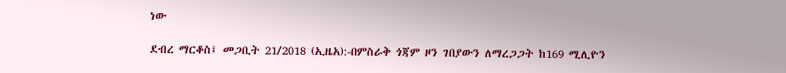ነው

ደብረ ማርቆስ፤ መጋቢት 21/2018 (ኢዜአ):-በምስራቅ ጎጃም ዞን ገበያውን ለማረጋጋት ከ169 ሚሊዮን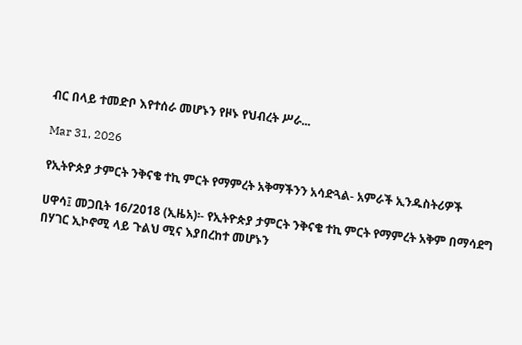ብር በላይ ተመድቦ እየተሰራ መሆኑን የዞኑ የህብረት ሥራ...

Mar 31, 2026

የኢትዮጵያ ታምርት ንቅናቄ ተኪ ምርት የማምረት አቅማችንን አሳድጓል- አምራች ኢንዱስትሪዎች

ሀዋሳ፤ መጋቢት 16/2018 (ኢዜአ)፡- የኢትዮጵያ ታምርት ንቅናቄ ተኪ ምርት የማምረት አቅም በማሳደግ በሃገር ኢኮኖሚ ላይ ጉልህ ሚና እያበረከተ መሆኑን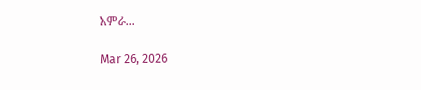አምራ...

Mar 26, 2026